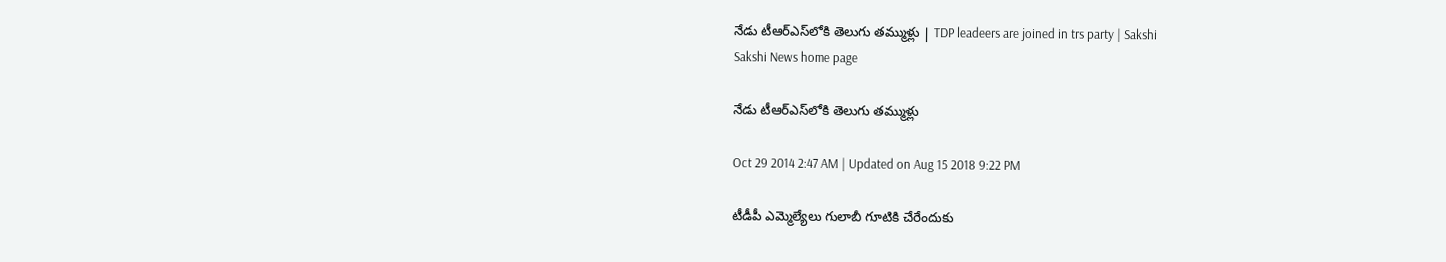నేడు టీఆర్‌ఎస్‌లోకి తెలుగు తమ్ముళ్లు | TDP leadeers are joined in trs party | Sakshi
Sakshi News home page

నేడు టీఆర్‌ఎస్‌లోకి తెలుగు తమ్ముళ్లు

Oct 29 2014 2:47 AM | Updated on Aug 15 2018 9:22 PM

టీడీపీ ఎమ్మెల్యేలు గులాబీ గూటికి చేరేందుకు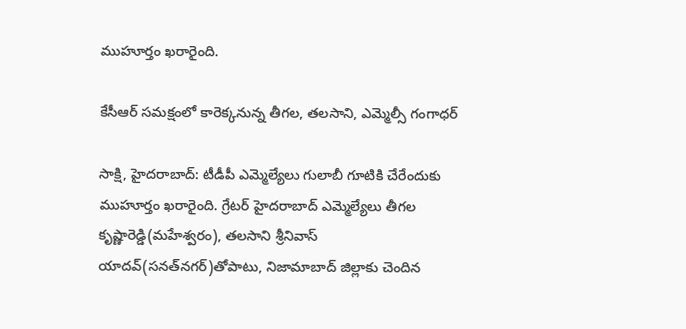ముహూర్తం ఖరారైంది.

కేసీఆర్ సమక్షంలో కారెక్కనున్న తీగల, తలసాని, ఎమ్మెల్సీ గంగాధర్

సాక్షి, హైదరాబాద్: టీడీపీ ఎమ్మెల్యేలు గులాబీ గూటికి చేరేందుకు ముహూర్తం ఖరారైంది. గ్రేటర్ హైదరాబాద్ ఎమ్మెల్యేలు తీగల కృష్ణారెడ్డి(మహేశ్వరం), తలసాని శ్రీనివాస్ యాదవ్(సనత్‌నగర్)తోపాటు, నిజామాబాద్ జిల్లాకు చెందిన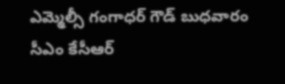ఎమ్మెల్సీ గంగాధర్ గౌడ్ బుధవారం సీఎం కేసీఆర్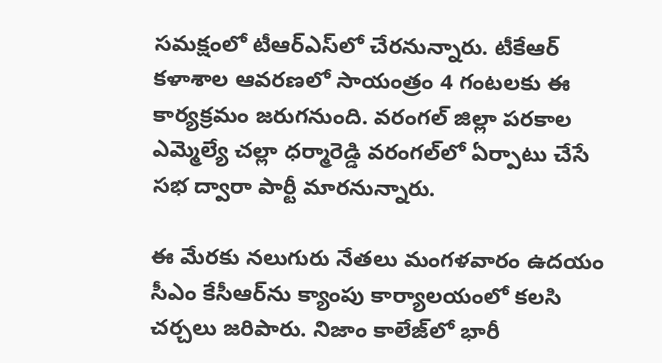సమక్షంలో టీఆర్‌ఎస్‌లో చేరనున్నారు. టీకేఆర్ కళాశాల ఆవరణలో సాయంత్రం 4 గంటలకు ఈ కార్యక్రమం జరుగనుంది. వరంగల్ జిల్లా పరకాల ఎమ్మెల్యే చల్లా ధర్మారెడ్డి వరంగల్‌లో ఏర్పాటు చేసే సభ ద్వారా పార్టీ మారనున్నారు.

ఈ మేరకు నలుగురు నేతలు మంగళవారం ఉదయం సీఎం కేసీఆర్‌ను క్యాంపు కార్యాలయంలో కలసి చర్చలు జరిపారు. నిజాం కాలేజ్‌లో భారీ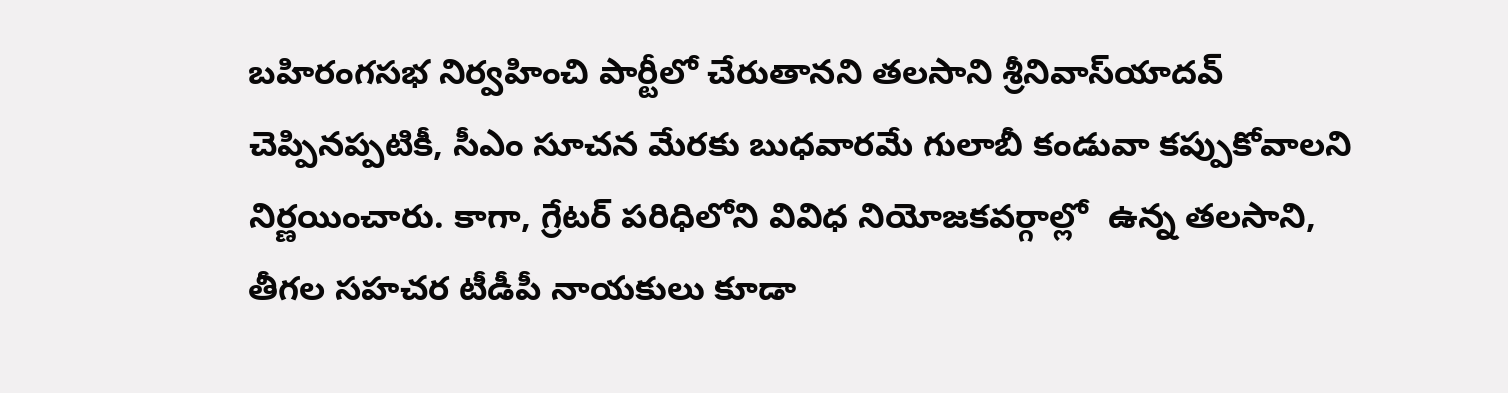బహిరంగసభ నిర్వహించి పార్టీలో చేరుతానని తలసాని శ్రీనివాస్‌యాదవ్ చెప్పినప్పటికీ, సీఎం సూచన మేరకు బుధవారమే గులాబీ కండువా కప్పుకోవాలని నిర్ణయించారు. కాగా, గ్రేటర్ పరిధిలోని వివిధ నియోజకవర్గాల్లో  ఉన్న తలసాని, తీగల సహచర టీడీపీ నాయకులు కూడా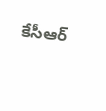కేసీఆర్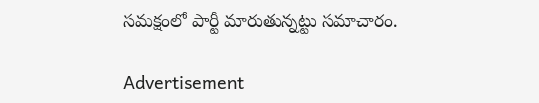సమక్షంలో పార్టీ మారుతున్నట్టు సమాచారం.

Advertisement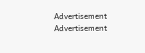Advertisement
Advertisement